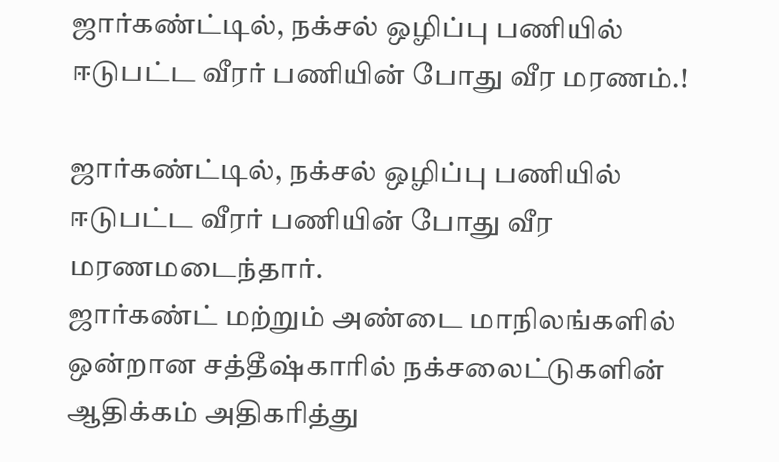ஜார்கண்ட்டில், நக்சல் ஒழிப்பு பணியில் ஈடுபட்ட வீரர் பணியின் போது வீர மரணம்.!

ஜார்கண்ட்டில், நக்சல் ஒழிப்பு பணியில் ஈடுபட்ட வீரர் பணியின் போது வீர மரணமடைந்தார்.
ஜார்கண்ட் மற்றும் அண்டை மாநிலங்களில் ஒன்றான சத்தீஷ்காரில் நக்சலைட்டுகளின் ஆதிக்கம் அதிகரித்து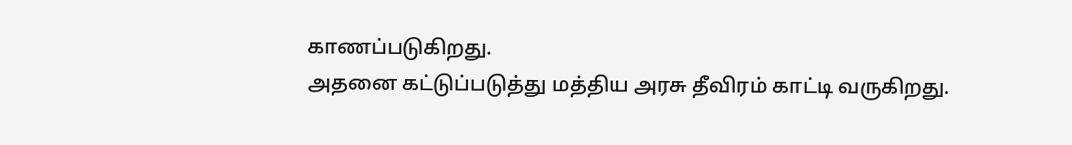காணப்படுகிறது.
அதனை கட்டுப்படுத்து மத்திய அரசு தீவிரம் காட்டி வருகிறது.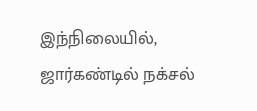இந்நிலையில், ஜார்கண்டில் நக்சல்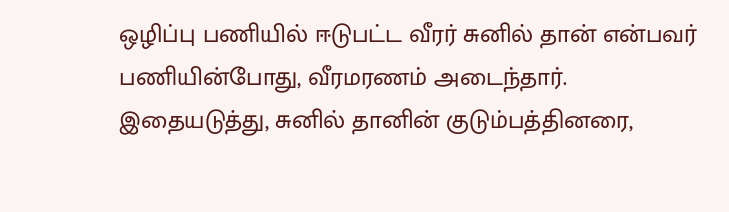ஒழிப்பு பணியில் ஈடுபட்ட வீரர் சுனில் தான் என்பவர் பணியின்போது, வீரமரணம் அடைந்தார்.
இதையடுத்து, சுனில் தானின் குடும்பத்தினரை,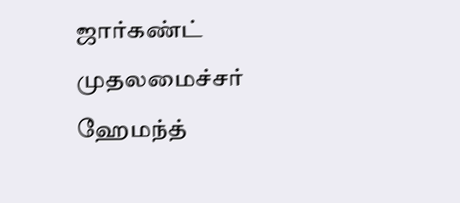ஜார்கண்ட் முதலமைச்சர் ஹேமந்த்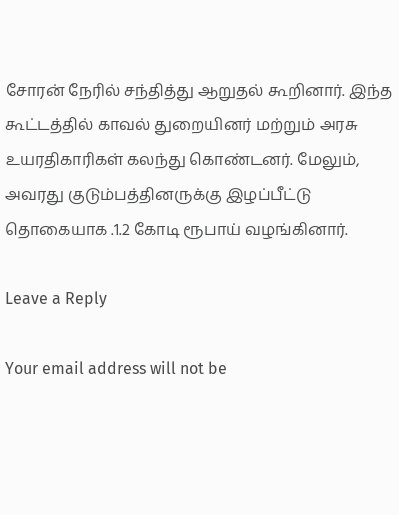சோரன் நேரில் சந்தித்து ஆறுதல் கூறினார். இந்த கூட்டத்தில் காவல் துறையினர் மற்றும் அரசு உயரதிகாரிகள் கலந்து கொண்டனர். மேலும், அவரது குடும்பத்தினருக்கு இழப்பீட்டு தொகையாக .1.2 கோடி ரூபாய் வழங்கினார்.

Leave a Reply

Your email address will not be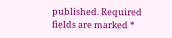published. Required fields are marked *